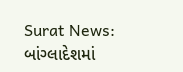Surat News: બાંગ્લાદેશમાં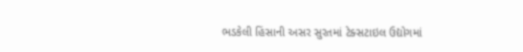ભડકેલી હિંસાની અસર સુરતમાં ટેક્સટાઇલ ઉદ્યોગમાં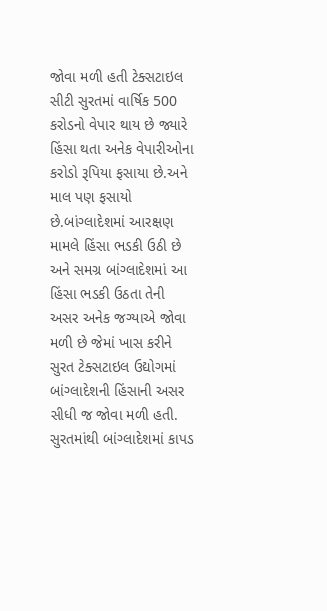જોવા મળી હતી ટેક્સટાઇલ સીટી સુરતમાં વાર્ષિક 500 કરોડનો વેપાર થાય છે જ્યારે હિંસા થતા અનેક વેપારીઓના કરોડો રૂપિયા ફસાયા છે.અને માલ પણ ફસાયો છે.બાંગ્લાદેશમાં આરક્ષણ મામલે હિંસા ભડકી ઉઠી છે અને સમગ્ર બાંગ્લાદેશમાં આ હિંસા ભડકી ઉઠતા તેની અસર અનેક જગ્યાએ જોવા મળી છે જેમાં ખાસ કરીને સુરત ટેક્સટાઇલ ઉદ્યોગમાં બાંગ્લાદેશની હિંસાની અસર સીધી જ જોવા મળી હતી. સુરતમાંથી બાંગ્લાદેશમાં કાપડ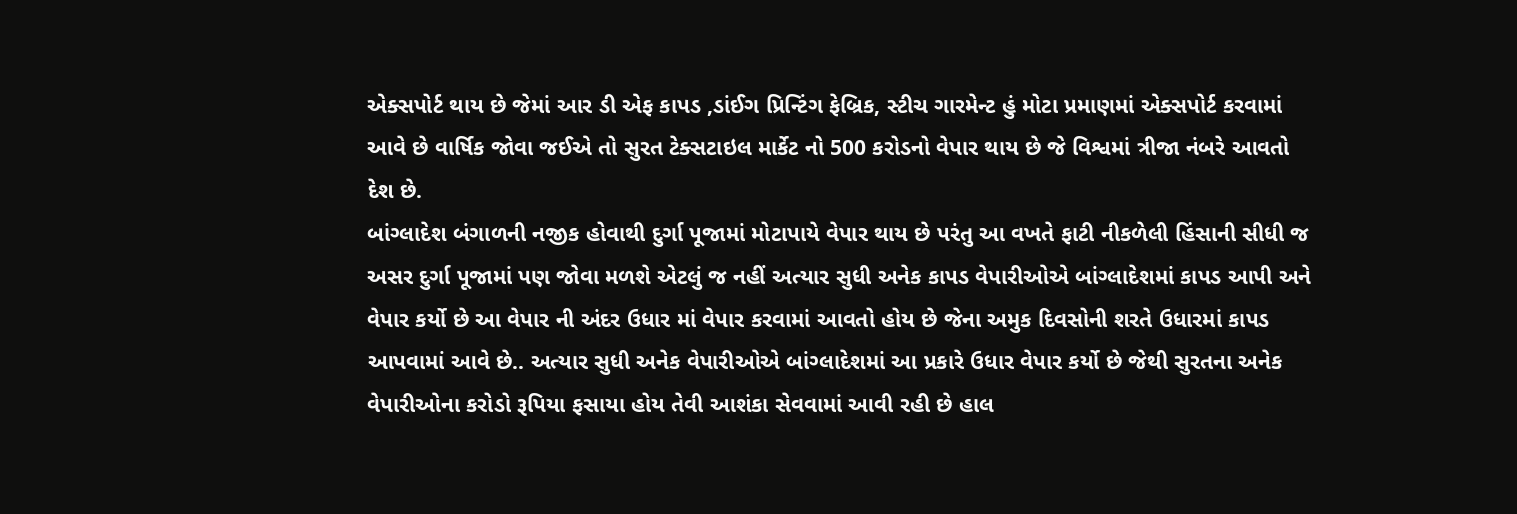એક્સપોર્ટ થાય છે જેમાં આર ડી એફ કાપડ ,ડાંઈગ પ્રિન્ટિંગ ફેબ્રિક, સ્ટીચ ગારમેન્ટ હું મોટા પ્રમાણમાં એક્સપોર્ટ કરવામાં આવે છે વાર્ષિક જોવા જઈએ તો સુરત ટેક્સટાઇલ માર્કેટ નો 500 કરોડનો વેપાર થાય છે જે વિશ્વમાં ત્રીજા નંબરે આવતો દેશ છે.
બાંગ્લાદેશ બંગાળની નજીક હોવાથી દુર્ગા પૂજામાં મોટાપાયે વેપાર થાય છે પરંતુ આ વખતે ફાટી નીકળેલી હિંસાની સીધી જ અસર દુર્ગા પૂજામાં પણ જોવા મળશે એટલું જ નહીં અત્યાર સુધી અનેક કાપડ વેપારીઓએ બાંગ્લાદેશમાં કાપડ આપી અને વેપાર કર્યો છે આ વેપાર ની અંદર ઉધાર માં વેપાર કરવામાં આવતો હોય છે જેના અમુક દિવસોની શરતે ઉધારમાં કાપડ આપવામાં આવે છે.. અત્યાર સુધી અનેક વેપારીઓએ બાંગ્લાદેશમાં આ પ્રકારે ઉધાર વેપાર કર્યો છે જેથી સુરતના અનેક વેપારીઓના કરોડો રૂપિયા ફસાયા હોય તેવી આશંકા સેવવામાં આવી રહી છે હાલ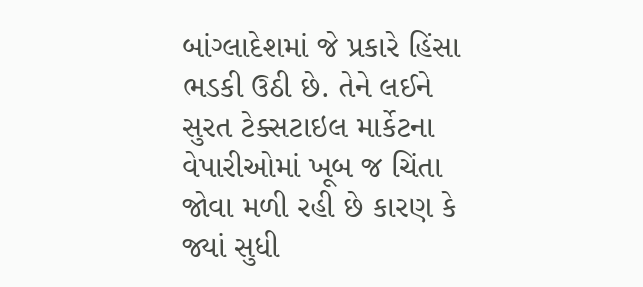બાંગ્લાદેશમાં જે પ્રકારે હિંસા ભડકી ઉઠી છે. તેને લઈને સુરત ટેક્સટાઇલ માર્કેટના વેપારીઓમાં ખૂબ જ ચિંતા જોવા મળી રહી છે કારણ કે જ્યાં સુધી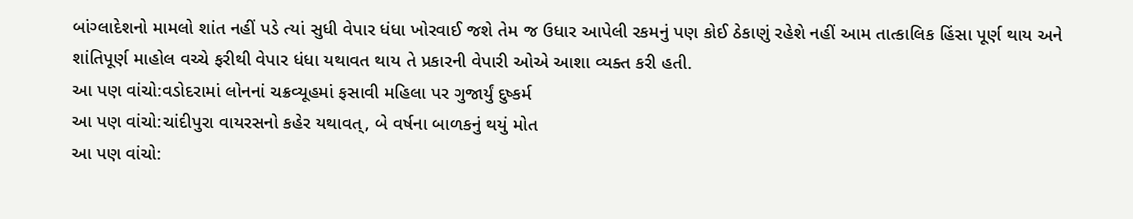બાંગ્લાદેશનો મામલો શાંત નહીં પડે ત્યાં સુધી વેપાર ધંધા ખોરવાઈ જશે તેમ જ ઉધાર આપેલી રકમનું પણ કોઈ ઠેકાણું રહેશે નહીં આમ તાત્કાલિક હિંસા પૂર્ણ થાય અને શાંતિપૂર્ણ માહોલ વચ્ચે ફરીથી વેપાર ધંધા યથાવત થાય તે પ્રકારની વેપારી ઓએ આશા વ્યક્ત કરી હતી.
આ પણ વાંચો:વડોદરામાં લોનનાં ચક્રવ્યૂહમાં ફસાવી મહિલા પર ગુજાર્યું દુષ્કર્મ
આ પણ વાંચો:ચાંદીપુરા વાયરસનો કહેર યથાવત્, બે વર્ષના બાળકનું થયું મોત
આ પણ વાંચો: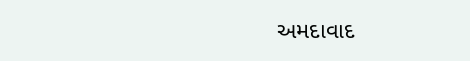અમદાવાદ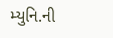મ્યુનિ.ની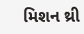મિશન થ્રી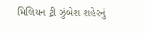મિલિયન ટ્રી ઝુંબેશ શહેરનું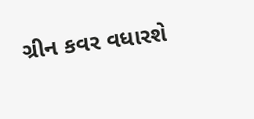ગ્રીન કવર વધારશે